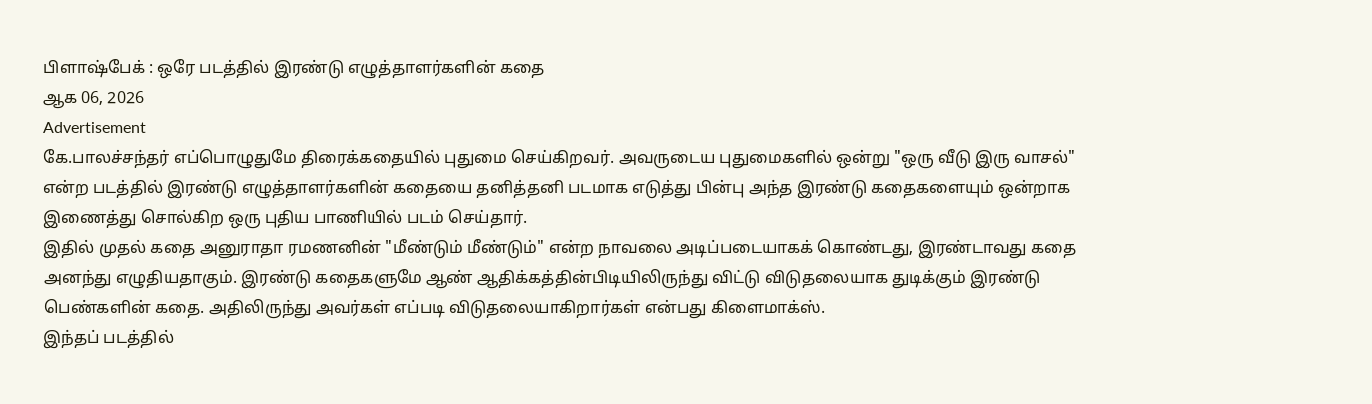பிளாஷ்பேக் : ஒரே படத்தில் இரண்டு எழுத்தாளர்களின் கதை
ஆக 06, 2026
Advertisement
கே.பாலச்சந்தர் எப்பொழுதுமே திரைக்கதையில் புதுமை செய்கிறவர். அவருடைய புதுமைகளில் ஒன்று "ஒரு வீடு இரு வாசல்" என்ற படத்தில் இரண்டு எழுத்தாளர்களின் கதையை தனித்தனி படமாக எடுத்து பின்பு அந்த இரண்டு கதைகளையும் ஒன்றாக இணைத்து சொல்கிற ஒரு புதிய பாணியில் படம் செய்தார்.
இதில் முதல் கதை அனுராதா ரமணனின் "மீண்டும் மீண்டும்" என்ற நாவலை அடிப்படையாகக் கொண்டது, இரண்டாவது கதை அனந்து எழுதியதாகும். இரண்டு கதைகளுமே ஆண் ஆதிக்கத்தின்பிடியிலிருந்து விட்டு விடுதலையாக துடிக்கும் இரண்டு பெண்களின் கதை. அதிலிருந்து அவர்கள் எப்படி விடுதலையாகிறார்கள் என்பது கிளைமாக்ஸ்.
இந்தப் படத்தில்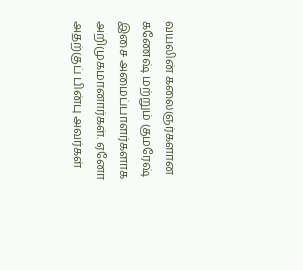வயலின் கலைஞர்களான கணேஷ் மற்றும் குமரேஷ் இசை அமைப்பாளர்களாக அறிமுகமானார்கள். ஏனோ அதற்குப் பின்பு அவர்கள்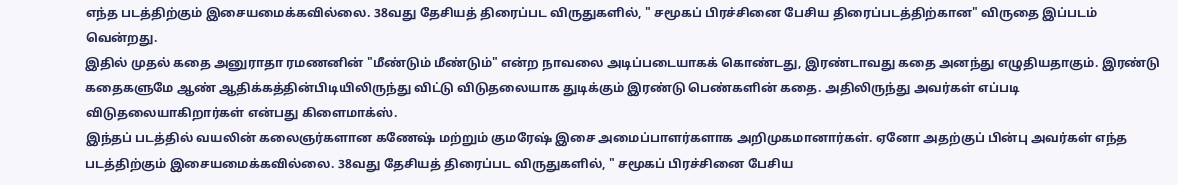எந்த படத்திற்கும் இசையமைக்கவில்லை. 38வது தேசியத் திரைப்பட விருதுகளில், " சமூகப் பிரச்சினை பேசிய திரைப்படத்திற்கான" விருதை இப்படம் வென்றது.
இதில் முதல் கதை அனுராதா ரமணனின் "மீண்டும் மீண்டும்" என்ற நாவலை அடிப்படையாகக் கொண்டது, இரண்டாவது கதை அனந்து எழுதியதாகும். இரண்டு கதைகளுமே ஆண் ஆதிக்கத்தின்பிடியிலிருந்து விட்டு விடுதலையாக துடிக்கும் இரண்டு பெண்களின் கதை. அதிலிருந்து அவர்கள் எப்படி விடுதலையாகிறார்கள் என்பது கிளைமாக்ஸ்.
இந்தப் படத்தில் வயலின் கலைஞர்களான கணேஷ் மற்றும் குமரேஷ் இசை அமைப்பாளர்களாக அறிமுகமானார்கள். ஏனோ அதற்குப் பின்பு அவர்கள் எந்த படத்திற்கும் இசையமைக்கவில்லை. 38வது தேசியத் திரைப்பட விருதுகளில், " சமூகப் பிரச்சினை பேசிய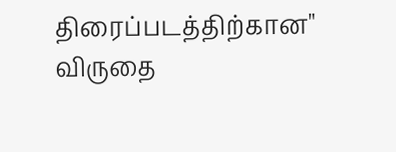திரைப்படத்திற்கான" விருதை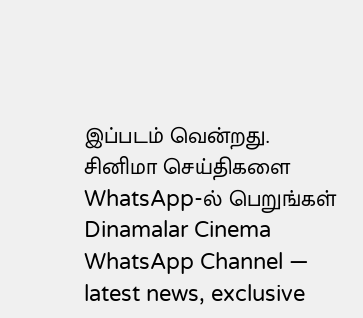இப்படம் வென்றது.
சினிமா செய்திகளை WhatsApp-ல் பெறுங்கள்
Dinamalar Cinema WhatsApp Channel — latest news, exclusive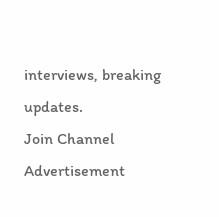interviews, breaking updates.
Join Channel
Advertisement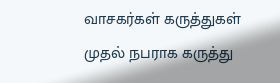வாசகர்கள் கருத்துகள்
முதல் நபராக கருத்து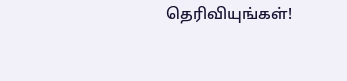தெரிவியுங்கள்!